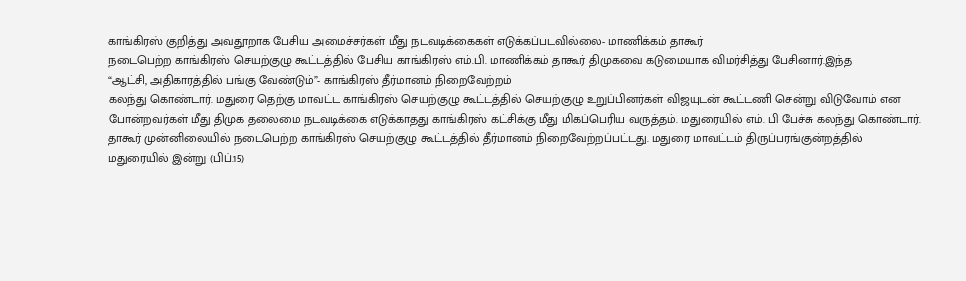காங்கிரஸ் குறித்து அவதூறாக பேசிய அமைச்சர்கள் மீது நடவடிக்கைகள் எடுக்கப்படவில்லை- மாணிக்கம் தாகூர்
நடைபெற்ற காங்கிரஸ் செயற்குழு கூட்டத்தில் பேசிய காங்கிரஸ் எம்.பி. மாணிக்கம் தாகூர் திமுகவை கடுமையாக விமர்சித்து பேசினார்.இந்த
“ஆட்சி, அதிகாரத்தில் பங்கு வேண்டும்”- காங்கிரஸ் தீர்மானம் நிறைவேற்றம்
கலந்து கொண்டார். மதுரை தெற்கு மாவட்ட காங்கிரஸ் செயற்குழு கூட்டத்தில் செயற்குழு உறுப்பினர்கள் விஜயுடன் கூட்டணி சென்று விடுவோம் என
போன்றவர்கள் மீது திமுக தலைமை நடவடிக்கை எடுக்காதது காங்கிரஸ் கட்சிக்கு மீது மிகப்பெரிய வருத்தம். மதுரையில் எம். பி பேச்சு கலந்து கொண்டார்.
தாகூர் முன்னிலையில் நடைபெற்ற காங்கிரஸ் செயற்குழு கூட்டத்தில் தீர்மானம் நிறைவேற்றப்பட்டது. மதுரை மாவட்டம் திருப்பரங்குன்றத்தில்
மதுரையில் இன்று (பிப்.15)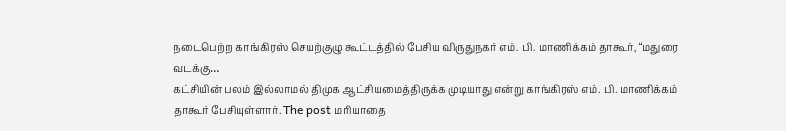நடைபெற்ற காங்கிரஸ் செயற்குழு கூட்டத்தில் பேசிய விருதுநகர் எம். பி. மாணிக்கம் தாகூர், “மதுரை வடக்கு…
கட்சியின் பலம் இல்லாமல் திமுக ஆட்சியமைத்திருக்க முடியாது என்று காங்கிரஸ் எம். பி. மாணிக்கம் தாகூர் பேசியுள்ளார். The post மரியாதை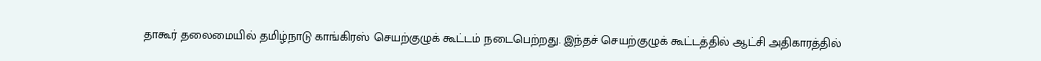தாகூர் தலைமையில் தமிழ்நாடு காங்கிரஸ் செயற்குழுக் கூட்டம் நடைபெற்றது. இந்தச் செயற்குழுக் கூட்டத்தில் ஆட்சி அதிகாரத்தில்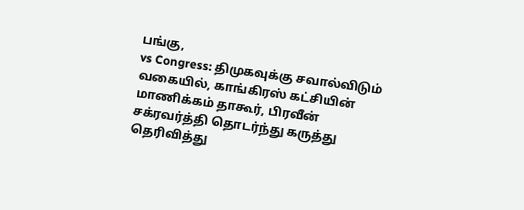பங்கு,
vs Congress: திமுகவுக்கு சவால்விடும் வகையில், காங்கிரஸ் கட்சியின் மாணிக்கம் தாகூர், பிரவீன் சக்ரவர்த்தி தொடர்ந்து கருத்து தெரிவித்து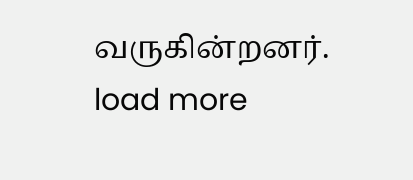வருகின்றனர்.
load more